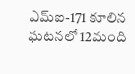ఎమ్ఐ-171 కూలిన ఘటనలో 12మంది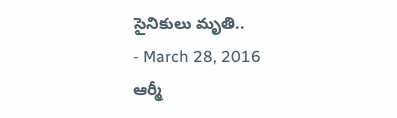సైనికులు మృతి..
- March 28, 2016
ఆర్మీ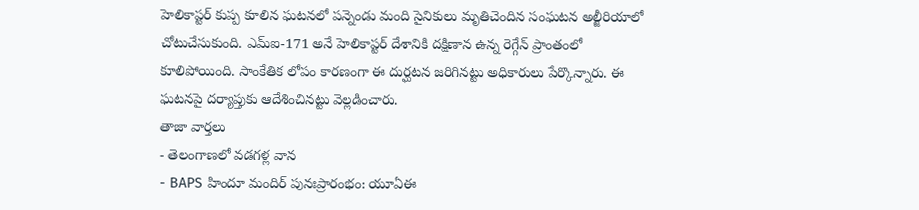హెలికాప్టర్ కుప్ప కూలిన ఘటనలో పన్నెండు మంది సైనికులు మృతిచెందిన సంఘటన అల్జీరియాలో చోటుచేసుకుంది. ఎమ్ఐ-171 అనే హెలికాప్టర్ దేశానికి దక్షిణాన ఉన్న రెగ్గేన్ ప్రాంతంలో కూలిపోయింది. సాంకేతిక లోపం కారణంగా ఈ దుర్ఘటన జరిగినట్టు అధికారులు పేర్కొన్నారు. ఈ ఘటనపై దర్యాప్తుకు ఆదేశించినట్టు వెల్లడించారు.
తాజా వార్తలు
- తెలంగాణలో వడగళ్ల వాన
- BAPS హిందూ మందిర్ పునఃప్రారంభం: యూఏఈ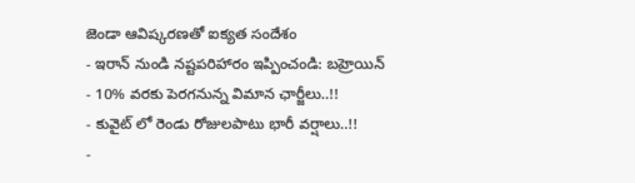జెండా ఆవిష్కరణతో ఐక్యత సందేశం
- ఇరాన్ నుండి నష్టపరిహారం ఇప్పించండి: బహ్రెయిన్
- 10% వరకు పెరగనున్న విమాన ఛార్జీలు..!!
- కువైట్ లో రెండు రోజులపాటు భారీ వర్షాలు..!!
-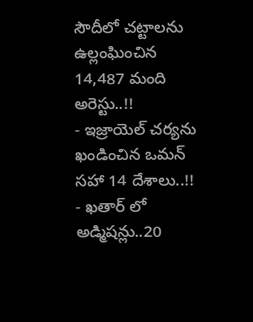సౌదీలో చట్టాలను ఉల్లంఘించిన 14,487 మంది అరెస్టు..!!
- ఇజ్రాయెల్ చర్యను ఖండించిన ఒమన్ సహా 14 దేశాలు..!!
- ఖతార్ లో అడ్మిషన్లు..20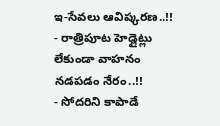ఇ-సేవలు ఆవిష్కరణ..!!
- రాత్రిపూట హెడ్లైట్లు లేకుండా వాహనం నడపడం నేరం..!!
- సోదరిని కాపాడే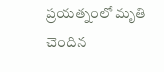ప్రయత్నంలో మృతి చెందిన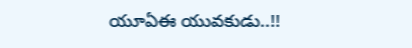యూఏఈ యువకుడు..!!